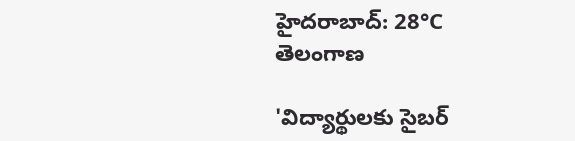హైదరాబాద్: 28°C
తెలంగాణ

'విద్యార్థులకు సైబర్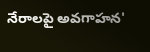నేరాలపై అవగాహన'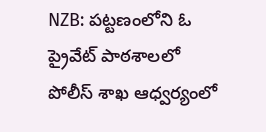NZB: పట్టణంలోని ఓ ప్రైవేట్‌ పాఠశాలలో పోలీస్‌ శాఖ ఆధ్వర్యంలో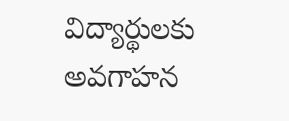విద్యార్థులకు అవగాహన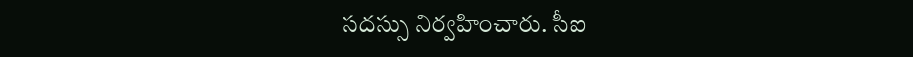సదస్సు నిర్వహించారు. సీఐ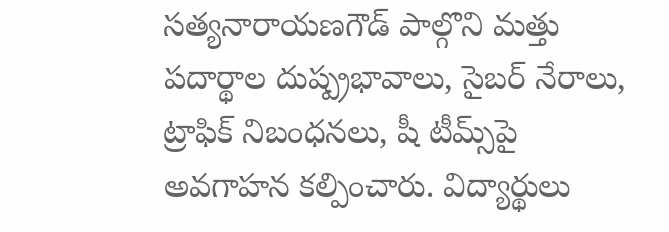సత్యనారాయణగౌడ్‌ పాల్గొని మత్తు పదార్థాల దుష్ప్రభావాలు, సైబర్‌ నేరాలు, ట్రాఫిక్‌ నిబంధనలు, షీ టీమ్స్‌పై అవగాహన కల్పించారు. విద్యార్థులు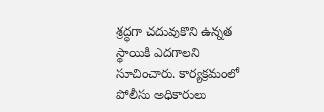శ్రద్ధగా చదువుకొని ఉన్నత స్థాయికి ఎదగాలని సూచించారు. కార్యక్రమంలో పోలీసు అధికారులు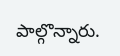పాల్గొన్నారు.